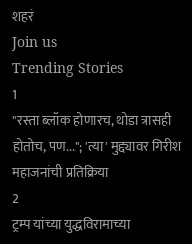शहरं
Join us
Trending Stories
1
"रस्ता ब्लॉक होणारच, थोडा त्रासही होतोच, पण..."; 'त्या' मुद्द्यावर गिरीश महाजनांची प्रतिक्रिया
2
ट्रम्प यांच्या युद्धविरामाच्या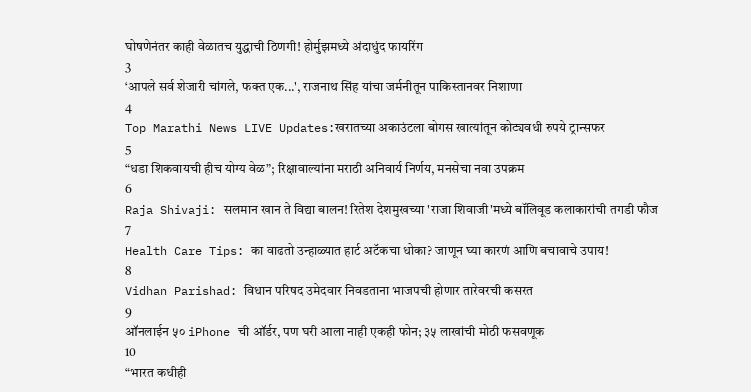घोषणेनंतर काही वेळातच युद्धाची ठिणगी! होर्मुझमध्ये अंदाधुंद फायरिंग
3
‘आपले सर्व शेजारी चांगले, फक्त एक...', राजनाथ सिंह यांचा जर्मनीतून पाकिस्तानवर निशाणा
4
Top Marathi News LIVE Updates:खरातच्या अकाउंटला बोगस खात्यांतून कोट्यवधी रुपये ट्रान्सफर
5
“धडा शिकवायची हीच योग्य वेळ”; रिक्षावाल्यांना मराठी अनिवार्य निर्णय, मनसेचा नवा उपक्रम
6
Raja Shivaji: सलमान खान ते विद्या बालन! रितेश देशमुखच्या 'राजा शिवाजी'मध्ये बॉलिवूड कलाकारांची तगडी फौज
7
Health Care Tips: का वाढतो उन्हाळ्यात हार्ट अटॅकचा धोका? जाणून घ्या कारणं आणि बचावाचे उपाय!
8
Vidhan Parishad: विधान परिषद उमेदवार निवडताना भाजपची होणार तारेवरची कसरत
9
ऑनलाईन ५० iPhone ची ऑर्डर, पण घरी आला नाही एकही फोन; ३५ लाखांची मोठी फसवणूक
10
“भारत कधीही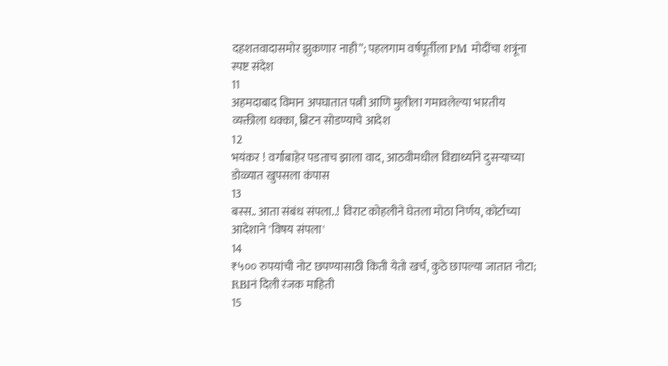दहशतवादासमोर झुकणार नाही”; पहलगाम वर्षपूर्तीला PM मोदींचा शत्रूंना स्पष्ट संदेश
11
अहमदाबाद विमान अपघातात पत्नी आणि मुलीला गमावलेल्या भारतीय व्यक्तीला धक्का, ब्रिटन सोडण्याचे आदेश
12
भयंकर ! वर्गाबाहेर पडताच झाला वाद, आठवीमधील विद्यार्थ्याने दुसऱ्याच्या डोळ्यात खुपसला कंपास
13
बस्स.. आता संबंध संपला..! विराट कोहलीने घेतला मोठा निर्णय, कोर्टाच्या आदेशाने 'विषय संपला'
14
₹५०० रुपयांची नोट छपण्यासाठी किती येतो खर्च, कुठे छापल्या जातात नोटा; RBIनं दिली रंजक माहिती
15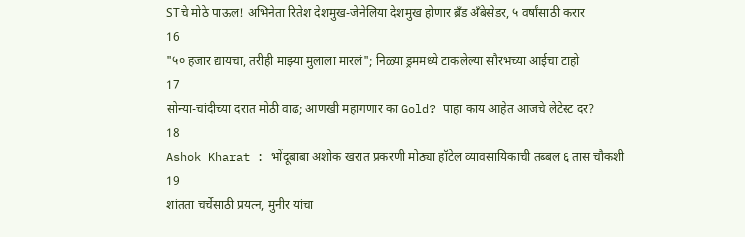STचे मोठे पाऊल! अभिनेता रितेश देशमुख-जेनेलिया देशमुख होणार ब्रँड अँबेसेडर, ५ वर्षांसाठी करार
16
"५० हजार द्यायचा, तरीही माझ्या मुलाला मारलं"; निळ्या ड्रममध्ये टाकलेल्या सौरभच्या आईचा टाहो
17
सोन्या-चांदीच्या दरात मोठी वाढ; आणखी महागणार का Gold? पाहा काय आहेत आजचे लेटेस्ट दर?
18
Ashok Kharat : भोंदूबाबा अशोक खरात प्रकरणी मोठ्या हॉटेल व्यावसायिकाची तब्बल ६ तास चौकशी
19
शांतता चर्चेसाठी प्रयत्न, मुनीर यांचा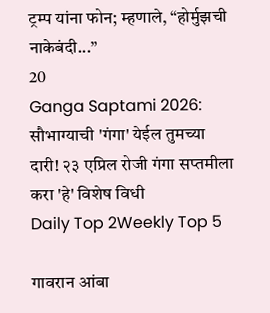ट्रम्प यांना फोन; म्हणाले, “होर्मुझची नाकेबंदी...”
20
Ganga Saptami 2026: सौभाग्याची 'गंगा' येईल तुमच्या दारी! २३ एप्रिल रोजी गंगा सप्तमीला करा 'हे' विशेष विधी
Daily Top 2Weekly Top 5

गावरान आंबा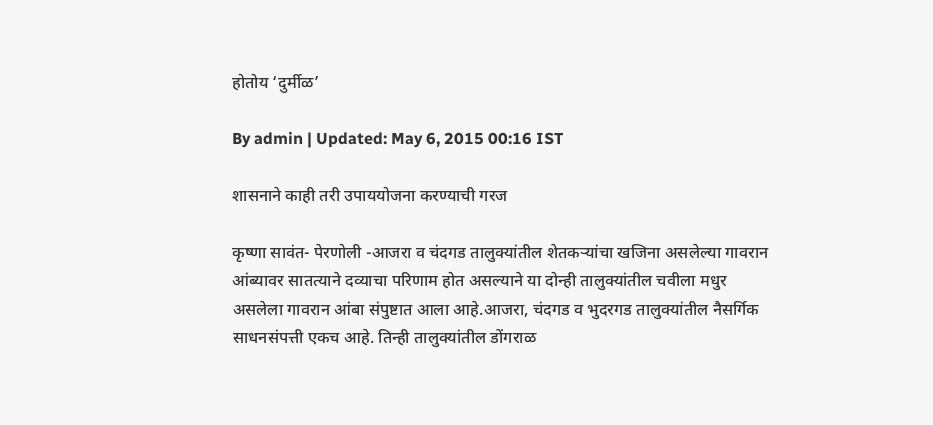होतोय ‘दुर्मीळ’

By admin | Updated: May 6, 2015 00:16 IST

शासनाने काही तरी उपाययोजना करण्याची गरज

कृष्णा सावंत- पेरणोली -आजरा व चंदगड तालुक्यांतील शेतकऱ्यांचा खजिना असलेल्या गावरान आंब्यावर सातत्याने दव्याचा परिणाम होत असल्याने या दोन्ही तालुक्यांतील चवीला मधुर असलेला गावरान आंबा संपुष्टात आला आहे.आजरा, चंदगड व भुदरगड तालुक्यांतील नैसर्गिक साधनसंपत्ती एकच आहे. तिन्ही तालुक्यांतील डोंगराळ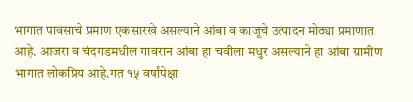भागात पावसाचे प्रमाण एकसारखे असल्याने आंबा व काजूचे उत्पादन मोठ्या प्रमाणात आहे. आजरा व चंदगडमधील गावरान आंबा हा चवीला मधुर असल्याने हा आंबा ग्रामीण भागात लोकप्रिय आहे.गत १५ वर्षांपेक्षा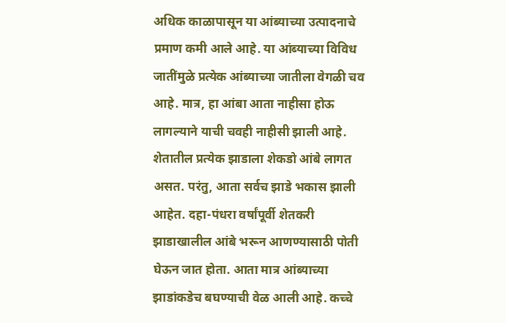अधिक काळापासून या आंब्याच्या उत्पादनाचे प्रमाण कमी आले आहे. या आंब्याच्या विविध जातींमुळे प्रत्येक आंब्याच्या जातीला वेगळी चव आहे. मात्र, हा आंबा आता नाहीसा होऊ लागल्याने याची चवही नाहीसी झाली आहे. शेतातील प्रत्येक झाडाला शेकडो आंबे लागत असत. परंतु, आता सर्वच झाडे भकास झाली आहेत. दहा-पंधरा वर्षांपूर्वी शेतकरी झाडाखालील आंबे भरून आणण्यासाठी पोती घेऊन जात होता. आता मात्र आंब्याच्या झाडांकडेच बघण्याची वेळ आली आहे. कच्चे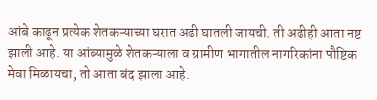आंबे काढून प्रत्येक शेतकऱ्याच्या घरात अढी घातली जायची. ती अढीही आता नष्ट झाली आहे. या आंब्यामुळे शेतकऱ्याला व ग्रामीण भागातील नागरिकांना पौष्टिक मेवा मिळायचा, तो आता बंद झाला आहे.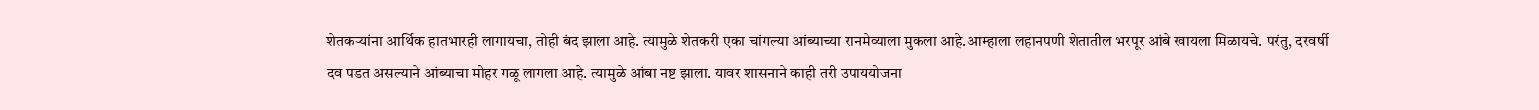शेतकऱ्यांना आर्थिक हातभारही लागायचा, तोही बंद झाला आहे. त्यामुळे शेतकरी एका चांगल्या आंब्याच्या रानमेव्याला मुकला आहे.आम्हाला लहानपणी शेतातील भरपूर आंबे खायला मिळायचे. परंतु, दरवर्षी दव पडत असल्याने आंब्याचा मोहर गळू लागला आहे. त्यामुळे आंबा नष्ट झाला. यावर शासनाने काही तरी उपाययोजना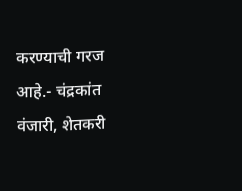करण्याची गरज आहे.- चंद्रकांत वंजारी, शेतकरी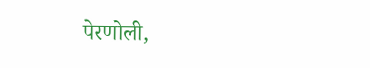पेरणोली,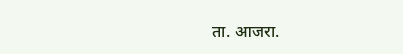ता. आजरा.